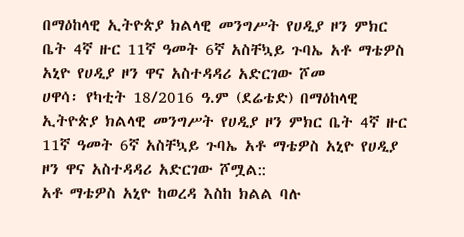በማዕከላዊ ኢትዮጵያ ክልላዊ መንግሥት የሀዲያ ዞን ምክር ቤት 4ኛ ዙር 11ኛ ዓመት 6ኛ አስቸኳይ ጉባኤ አቶ ማቴዎስ አኒዮ የሀዲያ ዞን ዋና አስተዳዳሪ አድርገው ሾመ
ሀዋሳ፡ የካቲት 18/2016 ዓ.ም (ደሬቴድ) በማዕከላዊ ኢትዮጵያ ክልላዊ መንግሥት የሀዲያ ዞን ምክር ቤት 4ኛ ዙር 11ኛ ዓመት 6ኛ አስቸኳይ ጉባኤ አቶ ማቴዎስ አኒዮ የሀዲያ ዞን ዋና አስተዳዳሪ አድርገው ሾሟል::
አቶ ማቴዎስ አኒዮ ከወረዳ እስከ ክልል ባሉ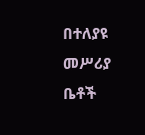በተለያዩ መሥሪያ ቤቶች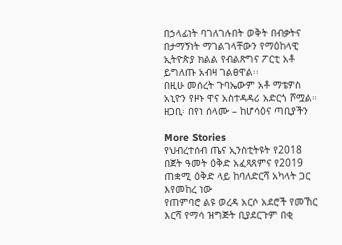በኃላፊነት ባገለገሉበት ወቅት በብቃትና በታማኝነት ማገልገላቸውን የማዕከላዊ ኢትዮጵያ ክልል የብልጽግና ፖርቲ አቶ ይግለጡ አብዛ ገልፀዋል፡፡
በዚሁ መሰረት ጉባኤውም አቶ ማቴዎስ አኒዮን የዞኑ ዋና አስተዳዳሪ አድርጎ ሾሟል።
ዘጋቢ፡ በየነ ሰላሙ – ከሆሳዕና ጣቢያችን

More Stories
የህብረተሰብ ጤና ኢንስቲትዩት የ2018 በጀት ዓመት ዕቅድ አፈጻጸምና የ2019 ጠቋሚ ዕቅድ ላይ ከባለድርሻ አካላት ጋር እየመከረ ነው
የጠምባሮ ልዩ ወረዳ አርሶ አደሮች የመኸር እርሻ የማሳ ዝግጅት ቢያደርጉም በቂ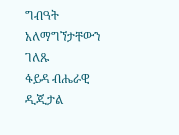ግብዓት አለማግኘታቸውን ገለጹ
ፋይዳ ብሔራዊ ዲጂታል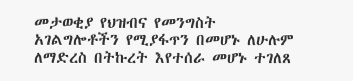መታወቂያ የህዝብና የመንግስት አገልግሎቶችን የሚያፋጥን በመሆኑ ለሁሉም ለማድረስ በትኩረት እየተሰራ መሆኑ ተገለጸ